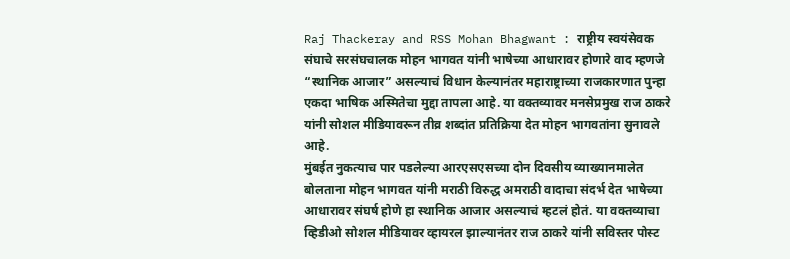Raj Thackeray and RSS Mohan Bhagwant : राष्ट्रीय स्वयंसेवक संघाचे सरसंघचालक मोहन भागवत यांनी भाषेच्या आधारावर होणारे वाद म्हणजे “स्थानिक आजार” असल्याचं विधान केल्यानंतर महाराष्ट्राच्या राजकारणात पुन्हा एकदा भाषिक अस्मितेचा मुद्दा तापला आहे. या वक्तव्यावर मनसेप्रमुख राज ठाकरे यांनी सोशल मीडियावरून तीव्र शब्दांत प्रतिक्रिया देत मोहन भागवतांना सुनावले आहे.
मुंबईत नुकत्याच पार पडलेल्या आरएसएसच्या दोन दिवसीय व्याख्यानमालेत बोलताना मोहन भागवत यांनी मराठी विरुद्ध अमराठी वादाचा संदर्भ देत भाषेच्या आधारावर संघर्ष होणे हा स्थानिक आजार असल्याचं म्हटलं होतं. या वक्तव्याचा व्हिडीओ सोशल मीडियावर व्हायरल झाल्यानंतर राज ठाकरे यांनी सविस्तर पोस्ट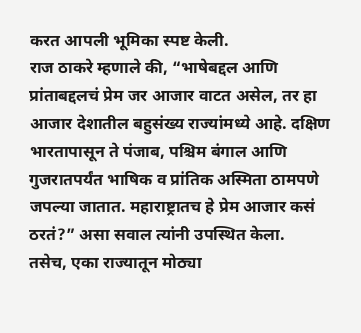करत आपली भूमिका स्पष्ट केली.
राज ठाकरे म्हणाले की, “भाषेबद्दल आणि प्रांताबद्दलचं प्रेम जर आजार वाटत असेल, तर हा आजार देशातील बहुसंख्य राज्यांमध्ये आहे. दक्षिण भारतापासून ते पंजाब, पश्चिम बंगाल आणि गुजरातपर्यंत भाषिक व प्रांतिक अस्मिता ठामपणे जपल्या जातात. महाराष्ट्रातच हे प्रेम आजार कसं ठरतं?” असा सवाल त्यांनी उपस्थित केला.
तसेच, एका राज्यातून मोठ्या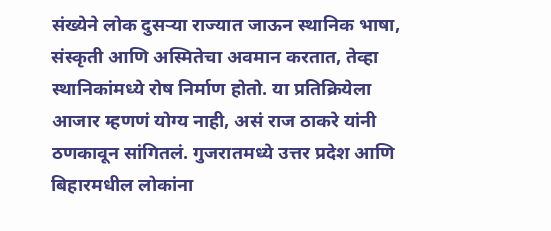संख्येने लोक दुसऱ्या राज्यात जाऊन स्थानिक भाषा, संस्कृती आणि अस्मितेचा अवमान करतात, तेव्हा स्थानिकांमध्ये रोष निर्माण होतो. या प्रतिक्रियेला आजार म्हणणं योग्य नाही, असं राज ठाकरे यांनी ठणकावून सांगितलं. गुजरातमध्ये उत्तर प्रदेश आणि बिहारमधील लोकांना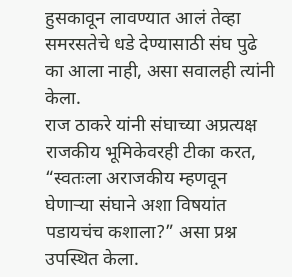हुसकावून लावण्यात आलं तेव्हा समरसतेचे धडे देण्यासाठी संघ पुढे का आला नाही, असा सवालही त्यांनी केला.
राज ठाकरे यांनी संघाच्या अप्रत्यक्ष राजकीय भूमिकेवरही टीका करत, “स्वतःला अराजकीय म्हणवून घेणाऱ्या संघाने अशा विषयांत पडायचंच कशाला?” असा प्रश्न उपस्थित केला.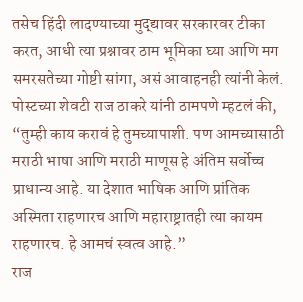तसेच हिंदी लादण्याच्या मुद्द्यावर सरकारवर टीका करत, आधी त्या प्रश्नावर ठाम भूमिका घ्या आणि मग समरसतेच्या गोष्टी सांगा, असं आवाहनही त्यांनी केलं.
पोस्टच्या शेवटी राज ठाकरे यांनी ठामपणे म्हटलं की, “तुम्ही काय करावं हे तुमच्यापाशी. पण आमच्यासाठी मराठी भाषा आणि मराठी माणूस हे अंतिम सर्वोच्च प्राधान्य आहे. या देशात भाषिक आणि प्रांतिक अस्मिता राहणारच आणि महाराष्ट्रातही त्या कायम राहणारच. हे आमचं स्वत्व आहे.”
राज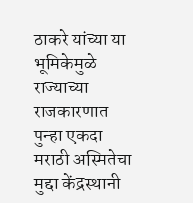ठाकरे यांच्या या भूमिकेमुळे राज्याच्या राजकारणात पुन्हा एकदा मराठी अस्मितेचा मुद्दा केंद्रस्थानी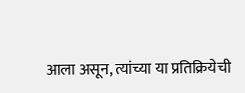आला असून, त्यांच्या या प्रतिक्रियेची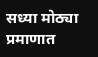सध्या मोठ्या प्रमाणात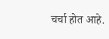चर्चा होत आहे.